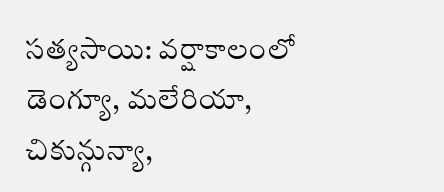సత్యసాయి: వర్షాకాలంలో డెంగ్యూ, మలేరియా, చికున్గున్యా,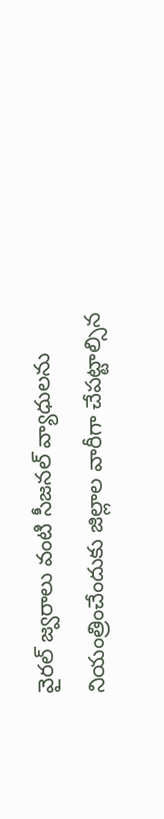వైరల్ జ్వరాలు వంటి సీజనల్ వ్యాధులను నియంత్రించేందుకు జిల్లాల వారీగా చేపట్టాల్సిన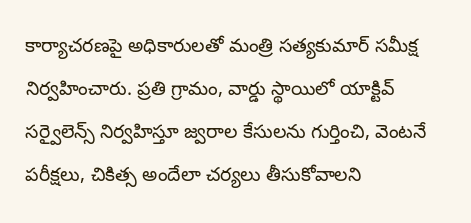కార్యాచరణపై అధికారులతో మంత్రి సత్యకుమార్ సమీక్ష నిర్వహించారు. ప్రతి గ్రామం, వార్డు స్థాయిలో యాక్టివ్ సర్వైలెన్స్ నిర్వహిస్తూ జ్వరాల కేసులను గుర్తించి, వెంటనే పరీక్షలు, చికిత్స అందేలా చర్యలు తీసుకోవాలని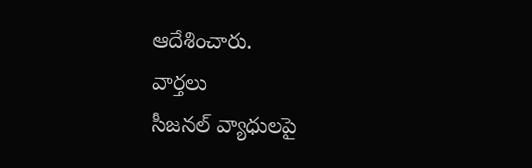ఆదేశించారు.
వార్తలు
సీజనల్ వ్యాధులపై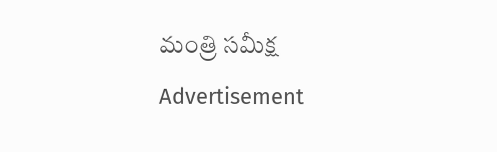మంత్రి సమీక్ష
Advertisement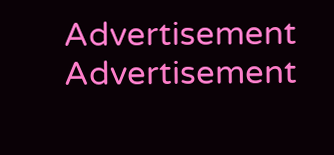Advertisement
Advertisement